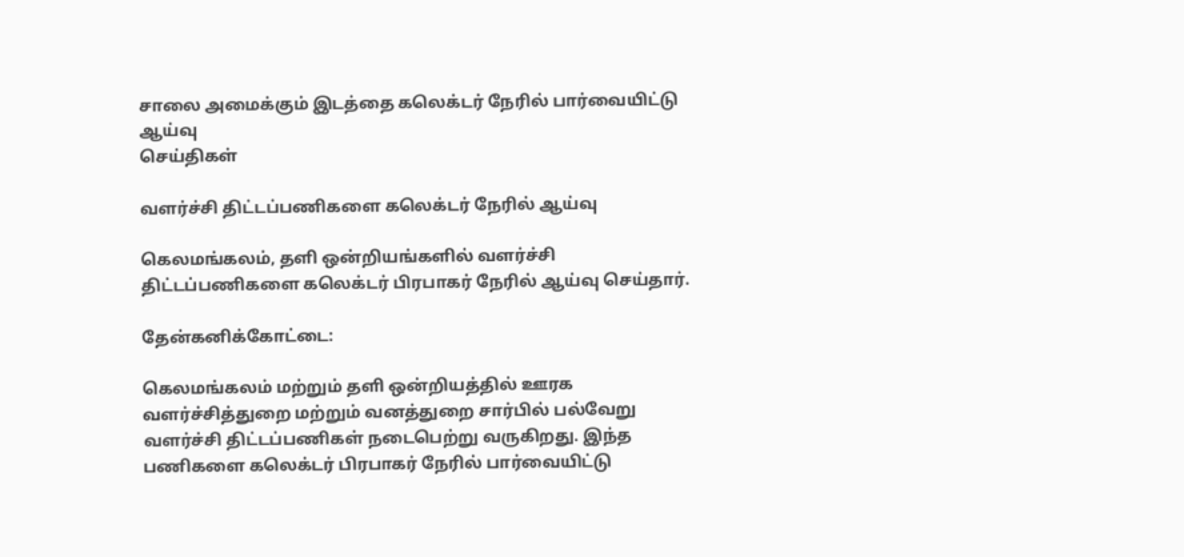சாலை அமைக்கும் இடத்தை கலெக்டர் நேரில் பார்வையிட்டு ஆய்வு
செய்திகள்

வளர்ச்சி திட்டப்பணிகளை கலெக்டர் நேரில் ஆய்வு

கெலமங்கலம், தளி ஒன்றியங்களில் வளர்ச்சி திட்டப்பணிகளை கலெக்டர் பிரபாகர் நேரில் ஆய்வு செய்தார்.

தேன்கனிக்கோட்டை:

கெலமங்கலம் மற்றும் தளி ஒன்றியத்தில் ஊரக வளர்ச்சித்துறை மற்றும் வனத்துறை சார்பில் பல்வேறு வளர்ச்சி திட்டப்பணிகள் நடைபெற்று வருகிறது. இந்த பணிகளை கலெக்டர் பிரபாகர் நேரில் பார்வையிட்டு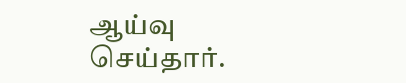ஆய்வு செய்தார்.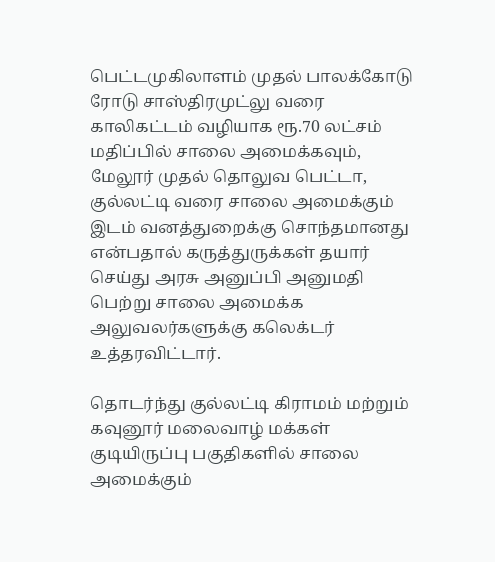பெட்டமுகிலாளம் முதல் பாலக்கோடு ரோடு சாஸ்திரமுட்லு வரை காலிகட்டம் வழியாக ரூ.70 லட்சம் மதிப்பில் சாலை அமைக்கவும், மேலூர் முதல் தொலுவ பெட்டா, குல்லட்டி வரை சாலை அமைக்கும் இடம் வனத்துறைக்கு சொந்தமானது என்பதால் கருத்துருக்கள் தயார் செய்து அரசு அனுப்பி அனுமதி பெற்று சாலை அமைக்க அலுவலர்களுக்கு கலெக்டர் உத்தரவிட்டார்.

தொடர்ந்து குல்லட்டி கிராமம் மற்றும் கவுனூர் மலைவாழ் மக்கள் குடியிருப்பு பகுதிகளில் சாலை அமைக்கும்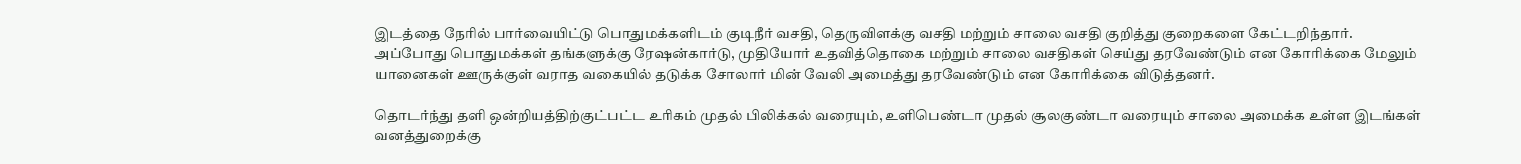இடத்தை நேரில் பார்வையிட்டு பொதுமக்களிடம் குடிநீர் வசதி, தெருவிளக்கு வசதி மற்றும் சாலை வசதி குறித்து குறைகளை கேட்டறிந்தார். அப்போது பொதுமக்கள் தங்களுக்கு ரேஷன்கார்டு, முதியோர் உதவித்தொகை மற்றும் சாலை வசதிகள் செய்து தரவேண்டும் என கோரிக்கை மேலும் யானைகள் ஊருக்குள் வராத வகையில் தடுக்க சோலார் மின் வேலி அமைத்து தரவேண்டும் என கோரிக்கை விடுத்தனர்.

தொடர்ந்து தளி ஒன்றியத்திற்குட்பட்ட உரிகம் முதல் பிலிக்கல் வரையும், உளிபெண்டா முதல் சூலகுண்டா வரையும் சாலை அமைக்க உள்ள இடங்கள் வனத்துறைக்கு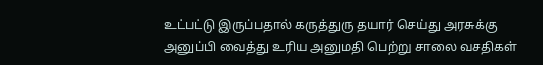உட்பட்டு இருப்பதால் கருத்துரு தயார் செய்து அரசுக்கு அனுப்பி வைத்து உரிய அனுமதி பெற்று சாலை வசதிகள்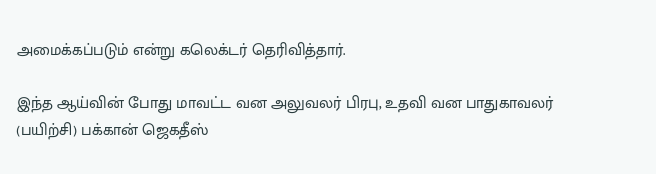அமைக்கப்படும் என்று கலெக்டர் தெரிவித்தார்.

இந்த ஆய்வின் போது மாவட்ட வன அலுவலர் பிரபு, உதவி வன பாதுகாவலர் (பயிற்சி) பக்கான் ஜெகதீஸ்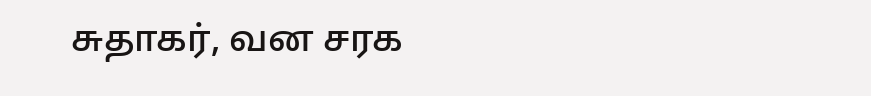சுதாகர், வன சரக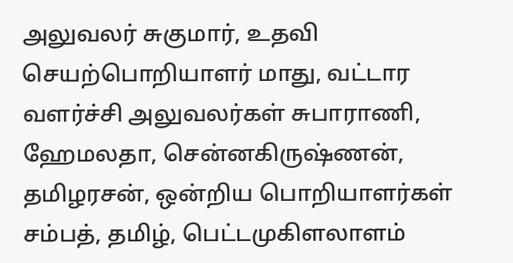அலுவலர் சுகுமார், உதவி செயற்பொறியாளர் மாது, வட்டார வளர்ச்சி அலுவலர்கள் சுபாராணி, ஹேமலதா, சென்னகிருஷ்ணன், தமிழரசன், ஒன்றிய பொறியாளர்கள் சம்பத், தமிழ், பெட்டமுகிளலாளம்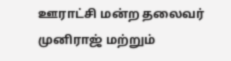ஊராட்சி மன்ற தலைவர் முனிராஜ் மற்றும்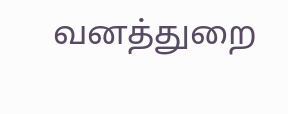வனத்துறை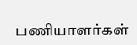பணியாளர்கள்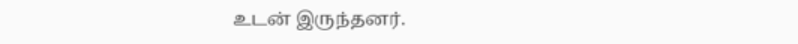உடன் இருந்தனர்.